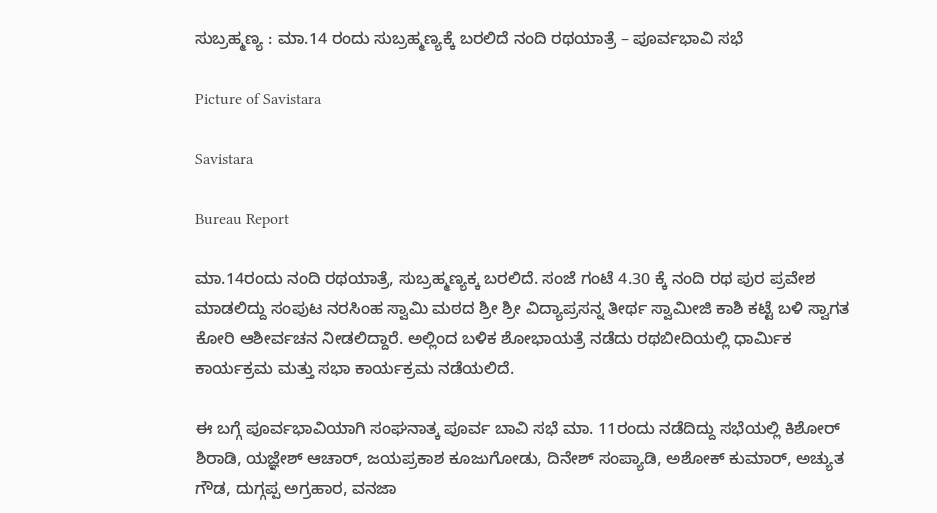ಸುಬ್ರಹ್ಮಣ್ಯ : ಮಾ.14 ರಂದು ಸುಬ್ರಹ್ಮಣ್ಯಕ್ಕೆ ಬರಲಿದೆ ನಂದಿ ರಥಯಾತ್ರೆ – ಪೂರ್ವಭಾವಿ ಸಭೆ

Picture of Savistara

Savistara

Bureau Report

ಮಾ.14ರಂದು ನಂದಿ ರಥಯಾತ್ರೆ, ಸುಬ್ರಹ್ಮಣ್ಯಕ್ಕ ಬರಲಿದೆ. ಸಂಜೆ ಗಂಟೆ 4.30 ಕ್ಕೆ ನಂದಿ ರಥ ಪುರ ಪ್ರವೇಶ ಮಾಡಲಿದ್ದು ಸಂಪುಟ ನರಸಿಂಹ ಸ್ವಾಮಿ ಮಠದ ಶ್ರೀ ಶ್ರೀ ವಿದ್ಯಾಪ್ರಸನ್ನ ತೀರ್ಥ ಸ್ವಾಮೀಜಿ ಕಾಶಿ ಕಟ್ಟೆ ಬಳಿ ಸ್ವಾಗತ ಕೋರಿ ಆಶೀರ್ವಚನ ನೀಡಲಿದ್ದಾರೆ. ಅಲ್ಲಿಂದ ಬಳಿಕ ಶೋಭಾಯತ್ರೆ ನಡೆದು ರಥಬೀದಿಯಲ್ಲಿ ಧಾರ್ಮಿಕ ಕಾರ್ಯಕ್ರಮ ಮತ್ತು ಸಭಾ ಕಾರ್ಯಕ್ರಮ ನಡೆಯಲಿದೆ.

ಈ ಬಗ್ಗೆ ಪೂರ್ವಭಾವಿಯಾಗಿ ಸಂಘನಾತ್ಕ ಪೂರ್ವ ಬಾವಿ ಸಭೆ ಮಾ. 11ರಂದು ನಡೆದಿದ್ದು ಸಭೆಯಲ್ಲಿ ಕಿಶೋರ್ ಶಿರಾಡಿ, ಯಜ್ಞೇಶ್ ಆಚಾರ್, ಜಯಪ್ರಕಾಶ ಕೂಜುಗೋಡು, ದಿನೇಶ್ ಸಂಪ್ಯಾಡಿ, ಅಶೋಕ್ ಕುಮಾರ್, ಅಚ್ಯುತ ಗೌಡ, ದುಗ್ಗಪ್ಪ ಅಗ್ರಹಾರ, ವನಜಾ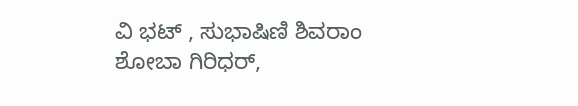ವಿ ಭಟ್ , ಸುಭಾಷಿಣಿ ಶಿವರಾಂ ಶೋಬಾ ಗಿರಿಧರ್,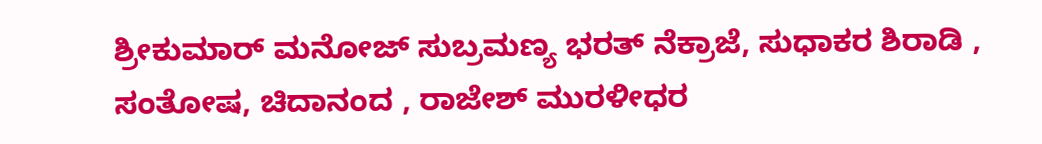ಶ್ರೀಕುಮಾರ್ ಮನೋಜ್ ಸುಬ್ರಮಣ್ಯ ಭರತ್ ನೆಕ್ರಾಜೆ, ಸುಧಾಕರ ಶಿರಾಡಿ , ಸಂತೋಷ, ಚಿದಾನಂದ , ರಾಜೇಶ್ ಮುರಳೀಧರ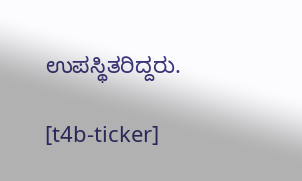ಉಪಸ್ಥಿತರಿದ್ದರು.

[t4b-ticker]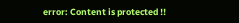error: Content is protected !!